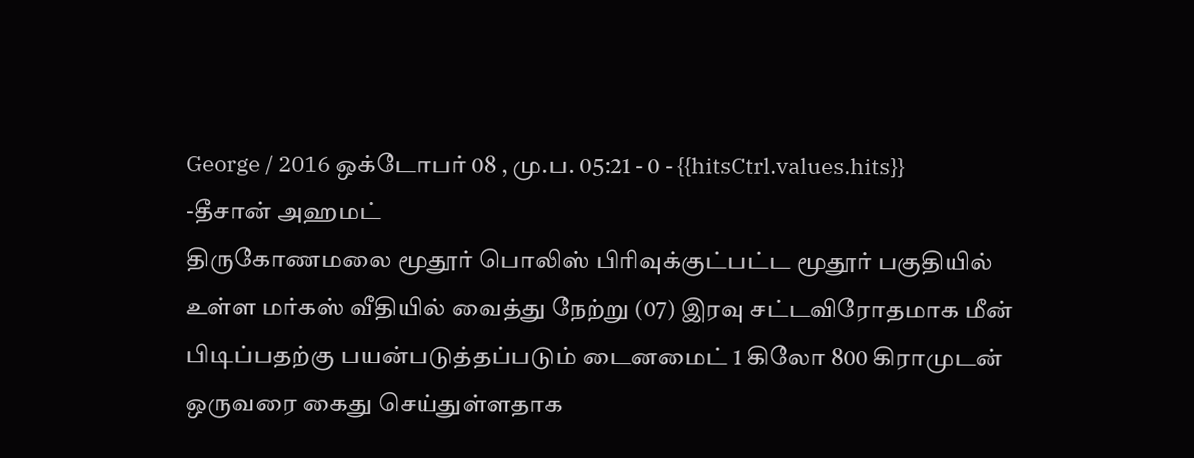George / 2016 ஒக்டோபர் 08 , மு.ப. 05:21 - 0 - {{hitsCtrl.values.hits}}
-தீசான் அஹமட்
திருகோணமலை மூதூர் பொலிஸ் பிரிவுக்குட்பட்ட மூதூர் பகுதியில் உள்ள மர்கஸ் வீதியில் வைத்து நேற்று (07) இரவு சட்டவிரோதமாக மீன் பிடிப்பதற்கு பயன்படுத்தப்படும் டைனமைட் 1 கிலோ 800 கிராமுடன் ஒருவரை கைது செய்துள்ளதாக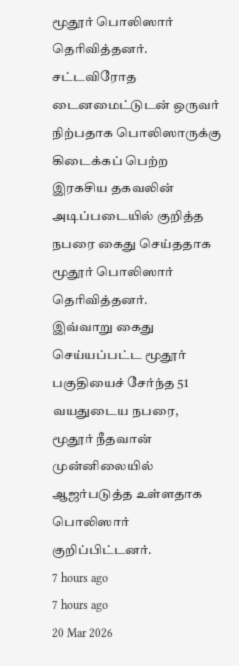மூதூர் பொலிஸார் தெரிவித்தனர்.
சட்டவிரோத டைனமைட்டுடன் ஒருவர் நிற்பதாக பொலிஸாருக்கு கிடைக்கப் பெற்ற இரகசிய தகவலின் அடிப்படையில் குறித்த நபரை கைது செய்ததாக மூதூர் பொலிஸார் தெரிவித்தனர்.
இவ்வாறு கைது செய்யப்பட்ட மூதூர் பகுதியைச் சேர்ந்த 51 வயதுடைய நபரை, மூதூர் நீதவான் முன்னிலையில் ஆஜர்படுத்த உள்ளதாக பொலிஸார் குறிப்பிட்டனர்.
7 hours ago
7 hours ago
20 Mar 2026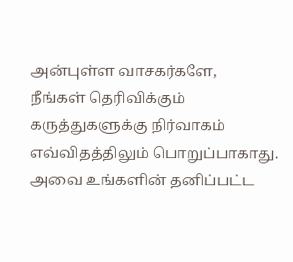அன்புள்ள வாசகர்களே,
நீங்கள் தெரிவிக்கும் கருத்துகளுக்கு நிர்வாகம் எவ்விதத்திலும் பொறுப்பாகாது. அவை உங்களின் தனிப்பட்ட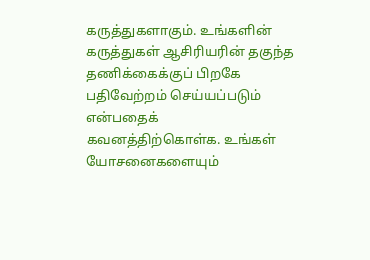கருத்துகளாகும். உங்களின் கருத்துகள் ஆசிரியரின் தகுந்த தணிக்கைக்குப் பிறகே பதிவேற்றம் செய்யப்படும் என்பதைக் கவனத்திற்கொள்க. உங்கள் யோசனைகளையும்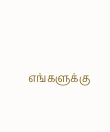எங்களுக்கு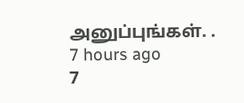அனுப்புங்கள். .
7 hours ago
7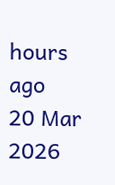hours ago
20 Mar 2026